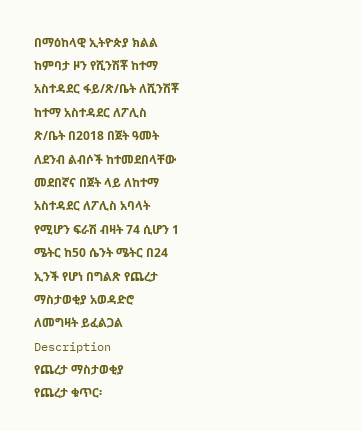በማዕከላዊ ኢትዮጵያ ክልል ከምባታ ዞን የሺንሽቾ ከተማ አስተዳደር ፋይ/ጽ/ቤት ለሺንሽቾ ከተማ አስተዳደር ለፖሊስ ጽ/ቤት በ2018 በጀት ዓመት ለደንብ ልብሶች ከተመደበላቸው መደበኛና በጀት ላይ ለከተማ አስተዳደር ለፖሊስ አባላት የሚሆን ፍራሽ ብዛት 74 ሲሆን 1 ሜትር ከ50 ሴንት ሜትር በ24 ኢንች የሆነ በግልጽ የጨረታ ማስታወቂያ አወዳድሮ ለመግዛት ይፈልጋል
Description
የጨረታ ማስታወቂያ
የጨረታ ቁጥር፡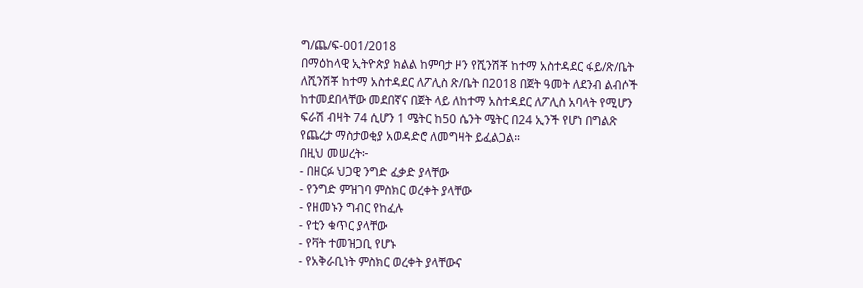ግ/ጨ/ፍ-001/2018
በማዕከላዊ ኢትዮጵያ ክልል ከምባታ ዞን የሺንሽቾ ከተማ አስተዳደር ፋይ/ጽ/ቤት ለሺንሽቾ ከተማ አስተዳደር ለፖሊስ ጽ/ቤት በ2018 በጀት ዓመት ለደንብ ልብሶች ከተመደበላቸው መደበኛና በጀት ላይ ለከተማ አስተዳደር ለፖሊስ አባላት የሚሆን ፍራሽ ብዛት 74 ሲሆን 1 ሜትር ከ50 ሴንት ሜትር በ24 ኢንች የሆነ በግልጽ የጨረታ ማስታወቂያ አወዳድሮ ለመግዛት ይፈልጋል።
በዚህ መሠረት፦
- በዘርፉ ህጋዊ ንግድ ፈቃድ ያላቸው
- የንግድ ምዝገባ ምስክር ወረቀት ያላቸው
- የዘመኑን ግብር የከፈሉ
- የቲን ቁጥር ያላቸው
- የቫት ተመዝጋቢ የሆኑ
- የአቅራቢነት ምስክር ወረቀት ያላቸውና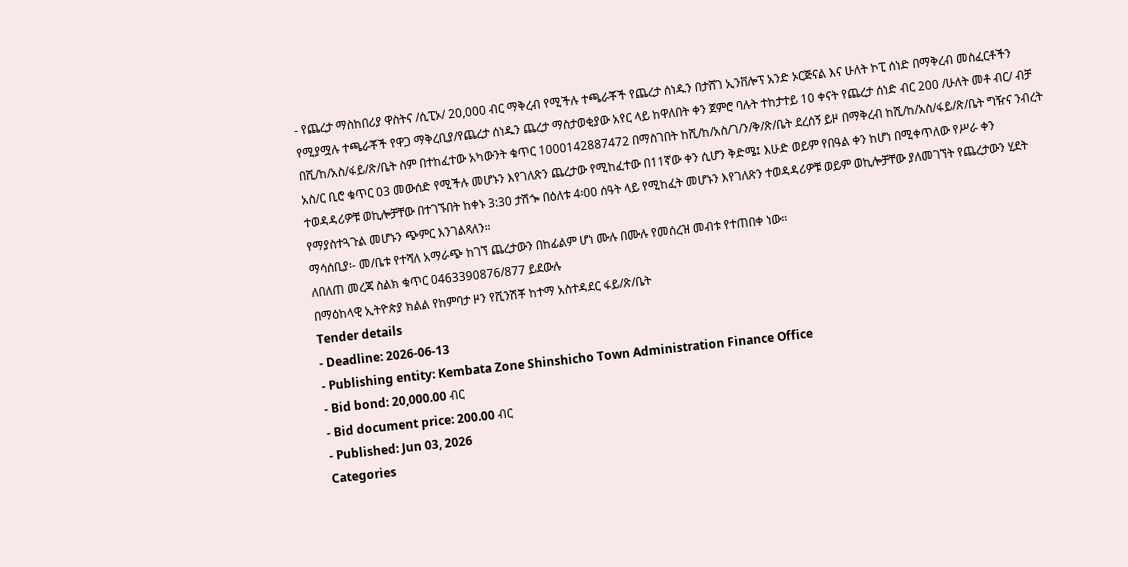- የጨረታ ማስከበሪያ ዋስትና /ሲፒኦ/ 20,000 ብር ማቅረብ የሚችሉ ተጫራቾች የጨረታ ሰነዱን በታሸገ ኢንቨሎፕ አንድ ኦርጅናል እና ሁለት ኮፒ ሰነድ በማቅረብ መስፈርቶችን የሚያሟሉ ተጫራቾች የዋጋ ማቅረቢያ/የጨረታ ሰነዱን ጨረታ ማስታወቂያው አየር ላይ ከዋለበት ቀን ጀምሮ ባሉት ተከታተይ 10 ቀናት የጨረታ ሰነድ ብር 200 /ሁለት መቶ ብር/ ብቻ በሺ/ከ/አስ/ፋይ/ጽ/ቤት ስም በተከፈተው አካውንት ቁጥር 1000142887472 በማስገበት ከሺ/ከ/አስ/ገ/ን/ቅ/ጽ/ቤት ደረሰኝ ይዞ በማቅረብ ከሺ/ከ/አስ/ፋይ/ጽ/ቤት ግዥና ንብረት አስ/ር ቢሮ ቁጥር 03 መውሰድ የሚችሉ መሆኑን እየገለጽን ጨረታው የሚከፈተው በ11ኛው ቀን ሲሆን ቅድሜ፤ እሁድ ወይም የበዓል ቀን ከሆነ በሚቀጥለው የሥራ ቀን ተወዳዳሪዎቹ ወኪሎቻቸው በተገኙበት ከቀኑ 3:30 ታሽጐ በዕለቱ 4፡00 ሰዓት ላይ የሚከፈት መሆኑን እየገለጽን ተወዳዳሪዎቹ ወይም ወኪሎቻቸው ያለመገኘት የጨረታውን ሂደት የማያስተጓጉል መሆኑን ጭምር እንገልጻለን።
ማሳሰቢያ፡- መ/ቤቱ የተሻለ አማራጭ ከገኘ ጨረታውን በከፊልም ሆነ ሙሉ በሙሉ የመሰረዝ መብቱ የተጠበቀ ነው።
ለበለጠ መረጃ ስልክ ቁጥር 0463390876/877 ይደውሉ
በማዕከላዊ ኢትዮጵያ ክልል የከምባታ ዞን የሺንሽቾ ከተማ አስተዳደር ፋይ/ጽ/ቤት
Tender details
- Deadline: 2026-06-13
- Publishing entity: Kembata Zone Shinshicho Town Administration Finance Office
- Bid bond: 20,000.00 ብር
- Bid document price: 200.00 ብር
- Published: Jun 03, 2026
Categories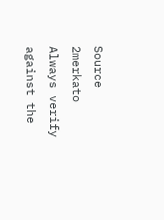Source
2merkato
Always verify against the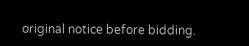original notice before bidding.